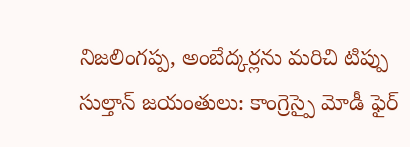నిజలింగప్ప, అంబేద్కర్లను మరిచి టిప్పు సుల్తాన్ జయంతులు: కాంగ్రెస్పై మోడీ ఫైర్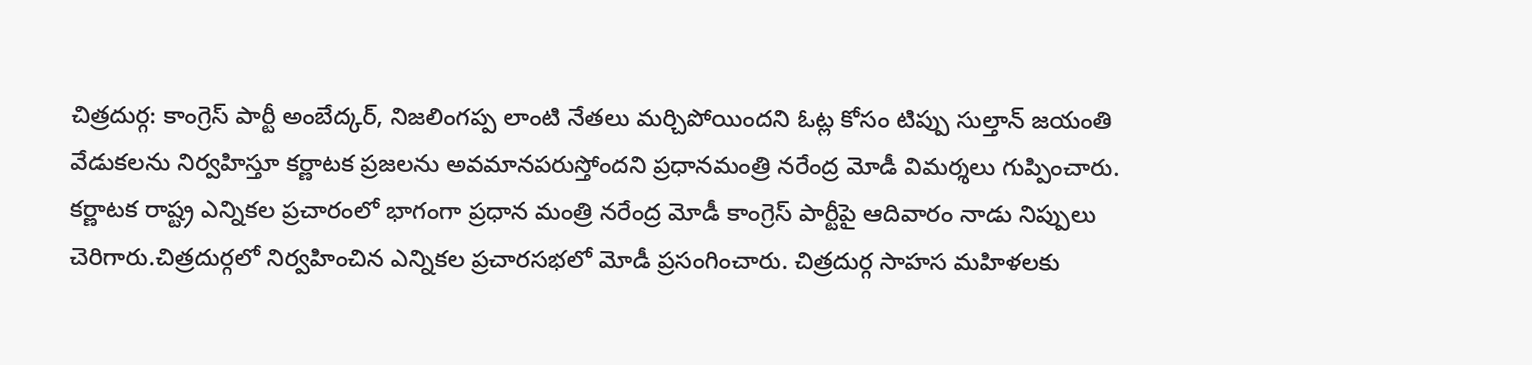చిత్రదుర్గ: కాంగ్రెస్ పార్టీ అంబేద్కర్, నిజలింగప్ప లాంటి నేతలు మర్చిపోయిందని ఓట్ల కోసం టిప్పు సుల్తాన్ జయంతి వేడుకలను నిర్వహిస్తూ కర్ణాటక ప్రజలను అవమానపరుస్తోందని ప్రధానమంత్రి నరేంద్ర మోడీ విమర్శలు గుప్పించారు.
కర్ణాటక రాష్ట్ర ఎన్నికల ప్రచారంలో భాగంగా ప్రధాన మంత్రి నరేంద్ర మోడీ కాంగ్రెస్ పార్టీపై ఆదివారం నాడు నిప్పులు చెరిగారు.చిత్రదుర్గలో నిర్వహించిన ఎన్నికల ప్రచారసభలో మోడీ ప్రసంగించారు. చిత్రదుర్గ సాహస మహిళలకు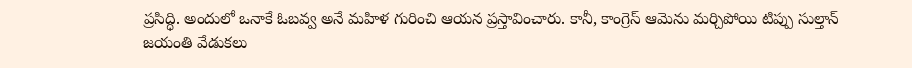ప్రసిద్ధి. అందులో ఒనాకే ఓబవ్వ అనే మహిళ గురించి ఆయన ప్రస్తావించారు. కానీ, కాంగ్రెస్ ఆమెను మర్చిపోయి టిప్పు సుల్తాన్ జయంతి వేడుకలు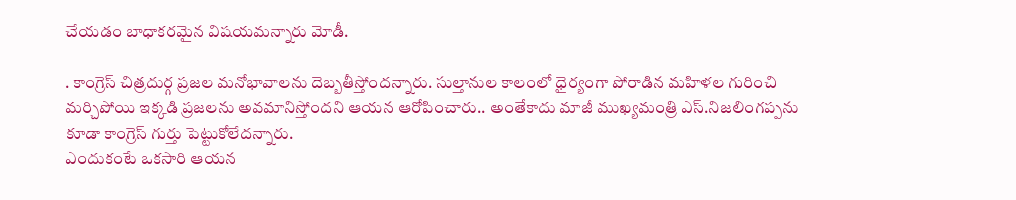చేయడం బాధాకరమైన విషయమన్నారు మోడీ.

. కాంగ్రెస్ చిత్రదుర్గ ప్రజల మనోభావాలను దెబ్బతీస్తోందన్నారు. సుల్తానుల కాలంలో ధైర్యంగా పోరాడిన మహిళల గురించి మర్చిపోయి ఇక్కడి ప్రజలను అవమానిస్తోందని ఆయన ఆరోపించారు.. అంతేకాదు మాజీ ముఖ్యమంత్రి ఎస్.నిజలింగప్పను కూడా కాంగ్రెస్ గుర్తు పెట్టుకోలేదన్నారు.
ఎందుకంటే ఒకసారి ఆయన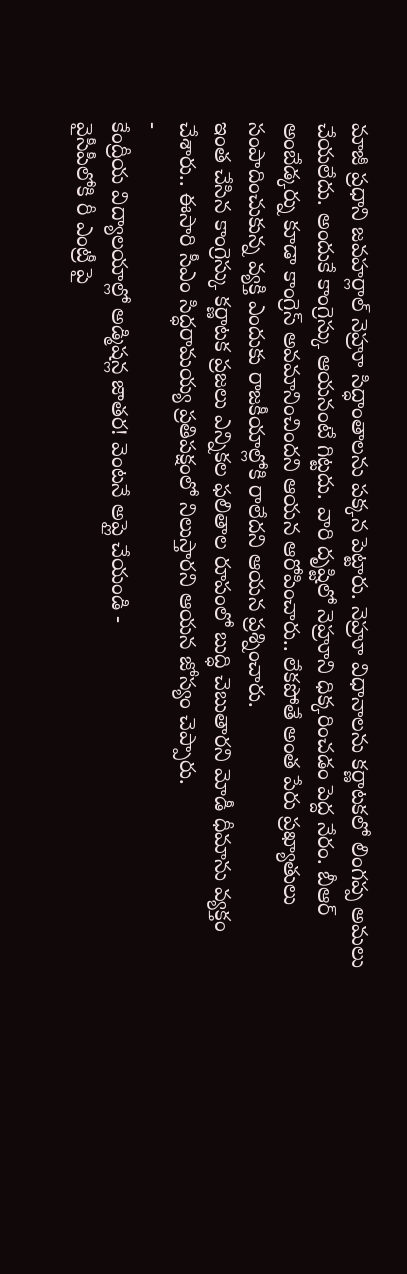మాజీ ప్రధాని జవహర్లాల్ నెహ్రూ సిద్ధాంతాలను పక్కన పెట్టారు. నెహ్రూ విధానాలను కర్ణాటకలో లింగప్ప అమలు చేయలేదు. అందుకే కాంగ్రెస్కు ఆయనంటే గిట్టదు. వారి దృష్టిలో నెహ్రూని ధిక్కరించడం పెద్ద నేరం. బీఆర్ అంబేడ్కర్ను కూడా కాంగ్రెస్ అవమానించిందని ఆయన ఆరోపించారు.. లేకపోతే అంత పేరు ప్రఖ్యాతులు సంపాదించుకున్న వ్యక్తి ఎందుకు రాజకీయాల్లోకి రాలేదని ఆయన ప్రశ్నించారు.
ఇంత చేసిన కాంగ్రెస్కు కర్ణాటక ప్రజలు ఎన్నికల ఫలితాల రూపంలో బుద్ధి చెబుతారని మోడీ ధీమాను వ్యక్తం చేశారు.. ఈసారి సీఎం సిద్ధరామయ్య ప్రతిపక్షంలో నిలుస్తారని ఆయన జోస్యం చెప్పారు.
-
కేంద్రీయ విద్యాలయాల్లో అడ్మిషన్ల జాతర! వెంటనే అప్లై చేయండి -
వైసీపీలోకి రీ ఎంట్రీ పై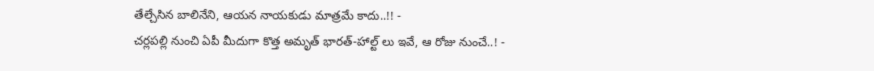తేల్చేసిన బాలినేని, ఆయన నాయకుడు మాత్రమే కాదు..!! -
చర్లపల్లి నుంచి ఏపీ మీదుగా కొత్త అమృత్ భారత్-హాల్ట్ లు ఇవే, ఆ రోజు నుంచే..! -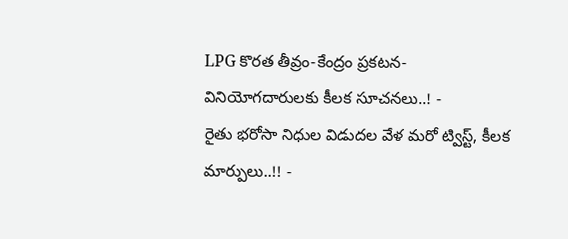LPG కొరత తీవ్రం-కేంద్రం ప్రకటన-వినియోగదారులకు కీలక సూచనలు..! -
రైతు భరోసా నిధుల విడుదల వేళ మరో ట్విస్ట్, కీలక మార్పులు..!! -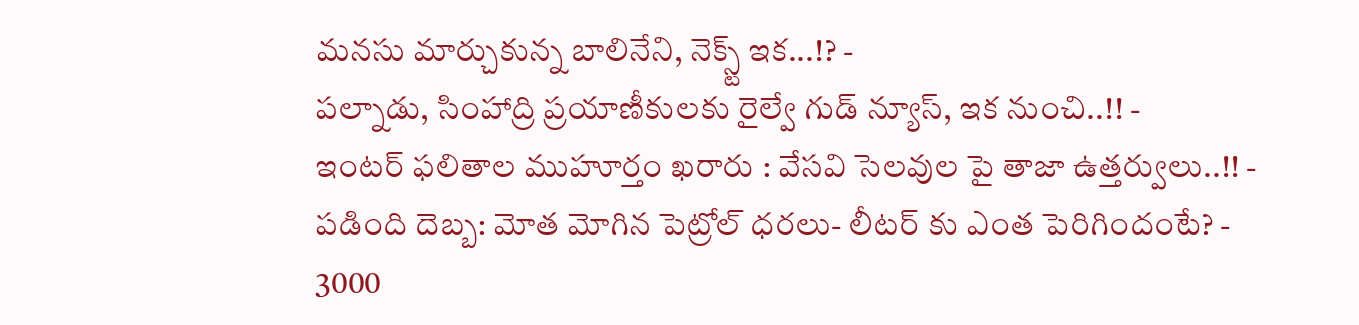మనసు మార్చుకున్న బాలినేని, నెక్స్ట్ ఇక...!? -
పల్నాడు, సింహాద్రి ప్రయాణీకులకు రైల్వే గుడ్ న్యూస్, ఇక నుంచి..!! -
ఇంటర్ ఫలితాల ముహూర్తం ఖరారు : వేసవి సెలవుల పై తాజా ఉత్తర్వులు..!! -
పడింది దెబ్బ: మోత మోగిన పెట్రోల్ ధరలు- లీటర్ కు ఎంత పెరిగిందంటే? -
3000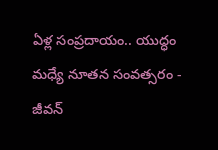ఏళ్ల సంప్రదాయం.. యుద్ధం మధ్యే నూతన సంవత్సరం -
జీవన్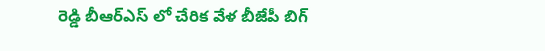రెడ్డి బీఆర్ఎస్ లో చేరిక వేళ బీజేపీ బిగ్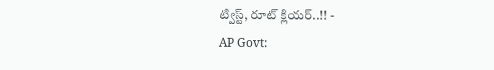ట్విస్ట్, రూట్ క్లియర్..!! -
AP Govt: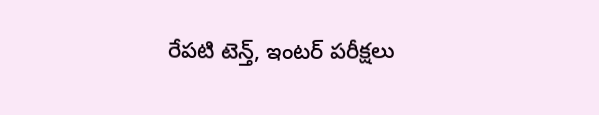రేపటి టెన్త్, ఇంటర్ పరీక్షలు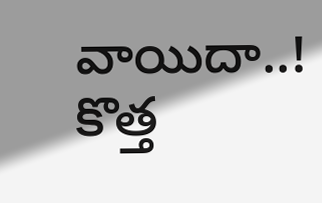వాయిదా..! కొత్త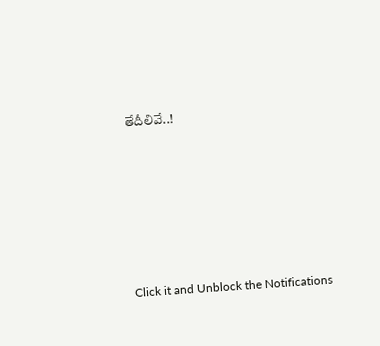తేదీలివే..!












Click it and Unblock the Notifications